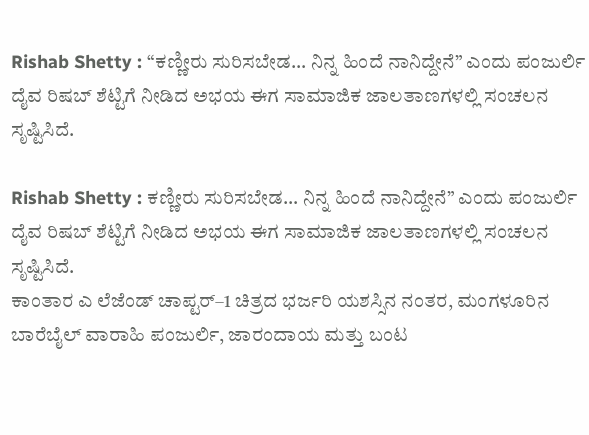Rishab Shetty : “ಕಣ್ಣೀರು ಸುರಿಸಬೇಡ… ನಿನ್ನ ಹಿಂದೆ ನಾನಿದ್ದೇನೆ” ಎಂದು ಪಂಜುರ್ಲಿ ದೈವ ರಿಷಬ್ ಶೆಟ್ಟಿಗೆ ನೀಡಿದ ಅಭಯ ಈಗ ಸಾಮಾಜಿಕ ಜಾಲತಾಣಗಳಲ್ಲಿ ಸಂಚಲನ ಸೃಷ್ಟಿಸಿದೆ.

Rishab Shetty : ಕಣ್ಣೀರು ಸುರಿಸಬೇಡ… ನಿನ್ನ ಹಿಂದೆ ನಾನಿದ್ದೇನೆ” ಎಂದು ಪಂಜುರ್ಲಿ ದೈವ ರಿಷಬ್ ಶೆಟ್ಟಿಗೆ ನೀಡಿದ ಅಭಯ ಈಗ ಸಾಮಾಜಿಕ ಜಾಲತಾಣಗಳಲ್ಲಿ ಸಂಚಲನ ಸೃಷ್ಟಿಸಿದೆ.
ಕಾಂತಾರ ಎ ಲೆಜೆಂಡ್ ಚಾಪ್ಟರ್–1 ಚಿತ್ರದ ಭರ್ಜರಿ ಯಶಸ್ಸಿನ ನಂತರ, ಮಂಗಳೂರಿನ ಬಾರೆಬೈಲ್ ವಾರಾಹಿ ಪಂಜುರ್ಲಿ, ಜಾರಂದಾಯ ಮತ್ತು ಬಂಟ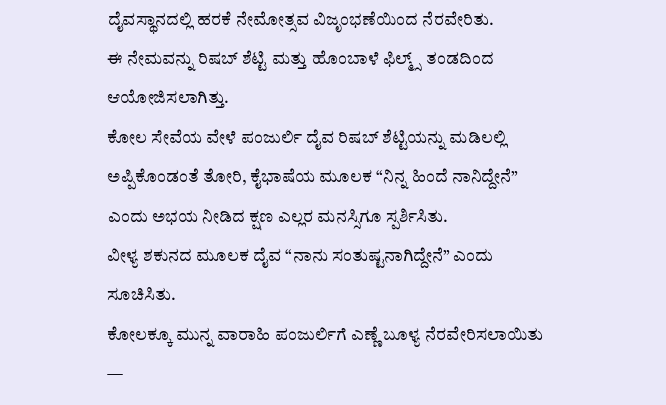ದೈವಸ್ಥಾನದಲ್ಲಿ ಹರಕೆ ನೇಮೋತ್ಸವ ವಿಜೃಂಭಣೆಯಿಂದ ನೆರವೇರಿತು.
ಈ ನೇಮವನ್ನು ರಿಷಬ್ ಶೆಟ್ಟಿ ಮತ್ತು ಹೊಂಬಾಳೆ ಫಿಲ್ಮ್ಸ್ ತಂಡದಿಂದ ಆಯೋಜಿಸಲಾಗಿತ್ತು.
ಕೋಲ ಸೇವೆಯ ವೇಳೆ ಪಂಜುರ್ಲಿ ದೈವ ರಿಷಬ್ ಶೆಟ್ಟಿಯನ್ನು ಮಡಿಲಲ್ಲಿ ಅಪ್ಪಿಕೊಂಡಂತೆ ತೋರಿ, ಕೈಭಾಷೆಯ ಮೂಲಕ “ನಿನ್ನ ಹಿಂದೆ ನಾನಿದ್ದೇನೆ” ಎಂದು ಅಭಯ ನೀಡಿದ ಕ್ಷಣ ಎಲ್ಲರ ಮನಸ್ಸಿಗೂ ಸ್ಪರ್ಶಿಸಿತು.
ವೀಳ್ಯ ಶಕುನದ ಮೂಲಕ ದೈವ “ನಾನು ಸಂತುಷ್ಟನಾಗಿದ್ದೇನೆ” ಎಂದು ಸೂಚಿಸಿತು.
ಕೋಲಕ್ಕೂ ಮುನ್ನ ವಾರಾಹಿ ಪಂಜುರ್ಲಿಗೆ ಎಣ್ಣೆ ಬೂಳ್ಯ ನೆರವೇರಿಸಲಾಯಿತು —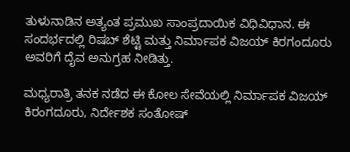ತುಳುನಾಡಿನ ಅತ್ಯಂತ ಪ್ರಮುಖ ಸಾಂಪ್ರದಾಯಿಕ ವಿಧಿವಿಧಾನ. ಈ ಸಂದರ್ಭದಲ್ಲಿ ರಿಷಬ್ ಶೆಟ್ಟಿ ಮತ್ತು ನಿರ್ಮಾಪಕ ವಿಜಯ್ ಕಿರಗಂದೂರು ಅವರಿಗೆ ದೈವ ಅನುಗ್ರಹ ನೀಡಿತ್ತು.

ಮಧ್ಯರಾತ್ರಿ ತನಕ ನಡೆದ ಈ ಕೋಲ ಸೇವೆಯಲ್ಲಿ ನಿರ್ಮಾಪಕ ವಿಜಯ್ ಕಿರಂಗದೂರು, ನಿರ್ದೇಶಕ ಸಂತೋಷ್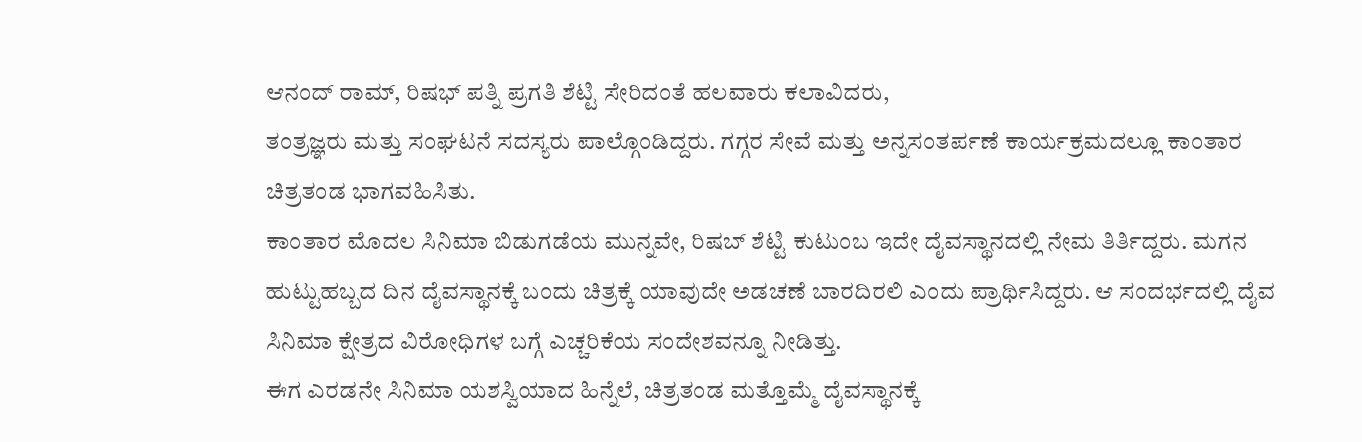ಆನಂದ್ ರಾಮ್, ರಿಷಭ್ ಪತ್ನಿ ಪ್ರಗತಿ ಶೆಟ್ಟಿ ಸೇರಿದಂತೆ ಹಲವಾರು ಕಲಾವಿದರು,
ತಂತ್ರಜ್ಞರು ಮತ್ತು ಸಂಘಟನೆ ಸದಸ್ಯರು ಪಾಲ್ಗೊಂಡಿದ್ದರು. ಗಗ್ಗರ ಸೇವೆ ಮತ್ತು ಅನ್ನಸಂತರ್ಪಣೆ ಕಾರ್ಯಕ್ರಮದಲ್ಲೂ ಕಾಂತಾರ ಚಿತ್ರತಂಡ ಭಾಗವಹಿಸಿತು.
ಕಾಂತಾರ ಮೊದಲ ಸಿನಿಮಾ ಬಿಡುಗಡೆಯ ಮುನ್ನವೇ, ರಿಷಬ್ ಶೆಟ್ಟಿ ಕುಟುಂಬ ಇದೇ ದೈವಸ್ಥಾನದಲ್ಲಿ ನೇಮ ತಿರ್ತಿದ್ದರು. ಮಗನ ಹುಟ್ಟುಹಬ್ಬದ ದಿನ ದೈವಸ್ಥಾನಕ್ಕೆ ಬಂದು ಚಿತ್ರಕ್ಕೆ ಯಾವುದೇ ಅಡಚಣೆ ಬಾರದಿರಲಿ ಎಂದು ಪ್ರಾರ್ಥಿಸಿದ್ದರು. ಆ ಸಂದರ್ಭದಲ್ಲಿ ದೈವ ಸಿನಿಮಾ ಕ್ಷೇತ್ರದ ವಿರೋಧಿಗಳ ಬಗ್ಗೆ ಎಚ್ಚರಿಕೆಯ ಸಂದೇಶವನ್ನೂ ನೀಡಿತ್ತು.
ಈಗ ಎರಡನೇ ಸಿನಿಮಾ ಯಶಸ್ವಿಯಾದ ಹಿನ್ನೆಲೆ, ಚಿತ್ರತಂಡ ಮತ್ತೊಮ್ಮೆ ದೈವಸ್ಥಾನಕ್ಕೆ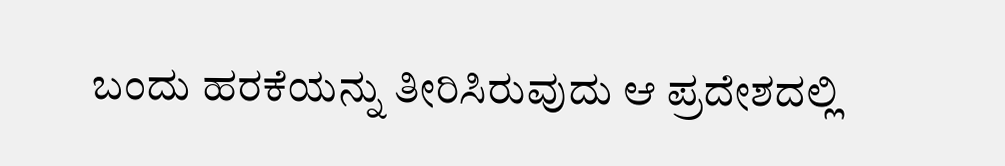ಬಂದು ಹರಕೆಯನ್ನು ತೀರಿಸಿರುವುದು ಆ ಪ್ರದೇಶದಲ್ಲಿ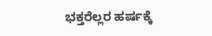ಭಕ್ತರೆಲ್ಲರ ಹರ್ಷಕ್ಕೆ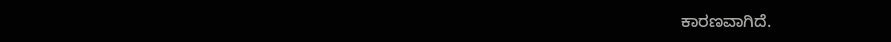ಕಾರಣವಾಗಿದೆ.